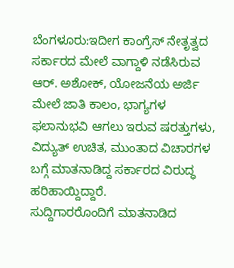ಬೆಂಗಳೂರು:ಇದೀಗ ಕಾಂಗ್ರೆಸ್ ನೇತೃತ್ವದ ಸರ್ಕಾರದ ಮೇಲೆ ವಾಗ್ದಾಳಿ ನಡೆಸಿರುವ ಆರ್. ಅಶೋಕ್, ಯೋಜನೆಯ ಅರ್ಜಿ ಮೇಲೆ ಜಾತಿ ಕಾಲಂ, ಭಾಗ್ಯಗಳ ಫಲಾನುಭವಿ ಆಗಲು ಇರುವ ಷರತ್ತುಗಳು, ವಿದ್ಯುತ್ ಉಚಿತ, ಮುಂತಾದ ವಿಚಾರಗಳ ಬಗ್ಗೆ ಮಾತನಾಡಿದ್ದ ಸರ್ಕಾರದ ವಿರುದ್ಧ ಹರಿಹಾಯ್ದಿದ್ದಾರೆ.
ಸುದ್ದಿಗಾರರೊಂದಿಗೆ ಮಾತನಾಡಿದ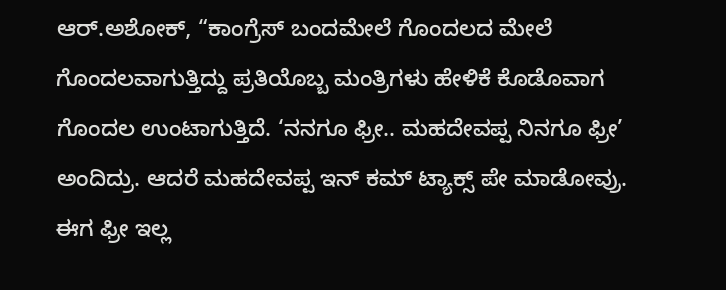ಆರ್.ಅಶೋಕ್, “ಕಾಂಗ್ರೆಸ್ ಬಂದಮೇಲೆ ಗೊಂದಲದ ಮೇಲೆ ಗೊಂದಲವಾಗುತ್ತಿದ್ದು ಪ್ರತಿಯೊಬ್ಬ ಮಂತ್ರಿಗಳು ಹೇಳಿಕೆ‌ ಕೊಡೊವಾಗ ಗೊಂದಲ ಉಂಟಾಗುತ್ತಿದೆ. ‘ನನಗೂ ಫ್ರೀ.. ಮಹದೇವಪ್ಪ ನಿನಗೂ ಫ್ರೀ’ ಅಂದಿದ್ರು. ಆದರೆ ಮಹದೇವಪ್ಪ ಇನ್ ಕಮ್ ಟ್ಯಾಕ್ಸ್ ಪೇ ಮಾಡೋವ್ರು. ಈಗ ಫ್ರೀ ಇಲ್ಲ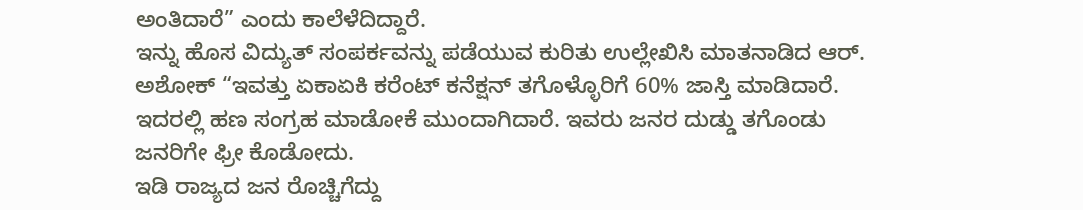ಅಂತಿದಾರೆ” ಎಂದು ಕಾಲೆಳೆದಿದ್ದಾರೆ.
ಇನ್ನು ಹೊಸ ವಿದ್ಯುತ್ ಸಂಪರ್ಕವನ್ನು ಪಡೆಯುವ ಕುರಿತು ಉಲ್ಲೇಖಿಸಿ ಮಾತನಾಡಿದ ಆರ್. ಅಶೋಕ್ “ಇವತ್ತು ಏಕಾಏಕಿ ಕರೆಂಟ್ ಕನೆಕ್ಷನ್ ತಗೊಳ್ಳೊರಿಗೆ 60% ಜಾಸ್ತಿ ಮಾಡಿದಾರೆ. ಇದರಲ್ಲಿ ಹಣ ಸಂಗ್ರಹ ಮಾಡೋಕೆ ಮುಂದಾಗಿದಾರೆ. ಇವರು ಜನರ ದುಡ್ಡು ತಗೊಂಡು ಜನರಿಗೇ ಫ್ರೀ ಕೊಡೋದು.
ಇಡಿ ರಾಜ್ಯದ ಜನ ರೊಚ್ಚಿಗೆದ್ದು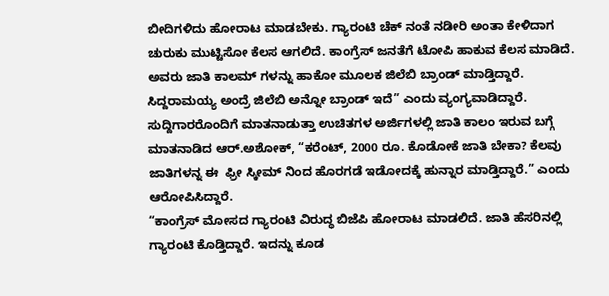ಬೀದಿಗಳಿದು ಹೋರಾಟ‌ ಮಾಡಬೇಕು. ಗ್ಯಾರಂಟಿ ಚೆಕ್ ನಂತೆ ನಡೀರಿ ಅಂತಾ ಕೇಳಿದಾಗ ಚುರುಕು ಮುಟ್ಟಿಸೋ ಕೆಲಸ ಆಗಲಿದೆ. ಕಾಂಗ್ರೆಸ್ ಜನತೆಗೆ ಟೋಪಿ ಹಾಕುವ ಕೆಲಸ ಮಾಡಿದೆ.
ಅವರು ಜಾತಿ ಕಾಲಮ್ ಗಳನ್ನು ಹಾಕೋ ಮೂಲಕ ಜಿಲೆಬಿ ಬ್ರಾಂಡ್ ಮಾಡ್ತಿದ್ದಾರೆ. ಸಿದ್ದರಾಮಯ್ಯ ಅಂದ್ರೆ ಜಿಲೆಬಿ ಅನ್ನೋ ಬ್ರಾಂಡ್ ಇದೆ” ಎಂದು ವ್ಯಂಗ್ಯವಾಡಿದ್ದಾರೆ.
ಸುದ್ದಿಗಾರರೊಂದಿಗೆ ಮಾತನಾಡುತ್ತಾ ಉಚಿತಗಳ ಅರ್ಜಿಗಳಲ್ಲಿ ಜಾತಿ ಕಾಲಂ ಇರುವ ಬಗ್ಗೆ ಮಾತನಾಡಿದ ಆರ್.ಅಶೋಕ್, “ಕರೆಂಟ್, 2000 ರೂ. ಕೊಡೋಕೆ ಜಾತಿ ಬೇಕಾ? ಕೆಲವು ಜಾತಿಗಳನ್ನ ಈ  ಫ್ರೀ ಸ್ಕೀಮ್ ನಿಂದ ಹೊರಗಡೆ ಇಡೋದಕ್ಕೆ ಹುನ್ನಾರ ಮಾಡ್ತಿದ್ದಾರೆ.” ಎಂದು ಆರೋಪಿಸಿದ್ದಾರೆ.
“ಕಾಂಗ್ರೆಸ್ ಮೋಸದ ಗ್ಯಾರಂಟಿ ವಿರುದ್ಧ ಬಿಜೆಪಿ ಹೋರಾಟ ಮಾಡಲಿದೆ. ಜಾತಿ ಹೆಸರಿನಲ್ಲಿ ಗ್ಯಾರಂಟಿ ಕೊಡ್ತಿದ್ದಾರೆ. ಇದನ್ನು ಕೂಡ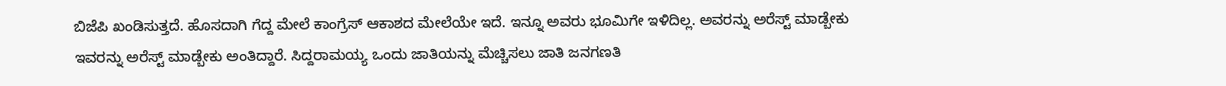ಬಿಜೆಪಿ ಖಂಡಿಸುತ್ತದೆ. ಹೊಸದಾಗಿ ಗೆದ್ದ ಮೇಲೆ ಕಾಂಗ್ರೆಸ್ ಆಕಾಶದ ಮೇಲೆಯೇ ಇದೆ. ಇನ್ನೂ ಅವರು ಭೂಮಿಗೇ ಇಳಿದಿಲ್ಲ. ಅವರನ್ನು ಅರೆಸ್ಟ್ ಮಾಡ್ಬೇಕು ಇವರನ್ನು ಅರೆಸ್ಟ್ ಮಾಡ್ಬೇಕು ಅಂತಿದ್ದಾರೆ. ಸಿದ್ದರಾಮಯ್ಯ ಒಂದು ಜಾತಿಯನ್ನು ಮೆಚ್ಚಿಸಲು ಜಾತಿ‌ ಜನಗಣತಿ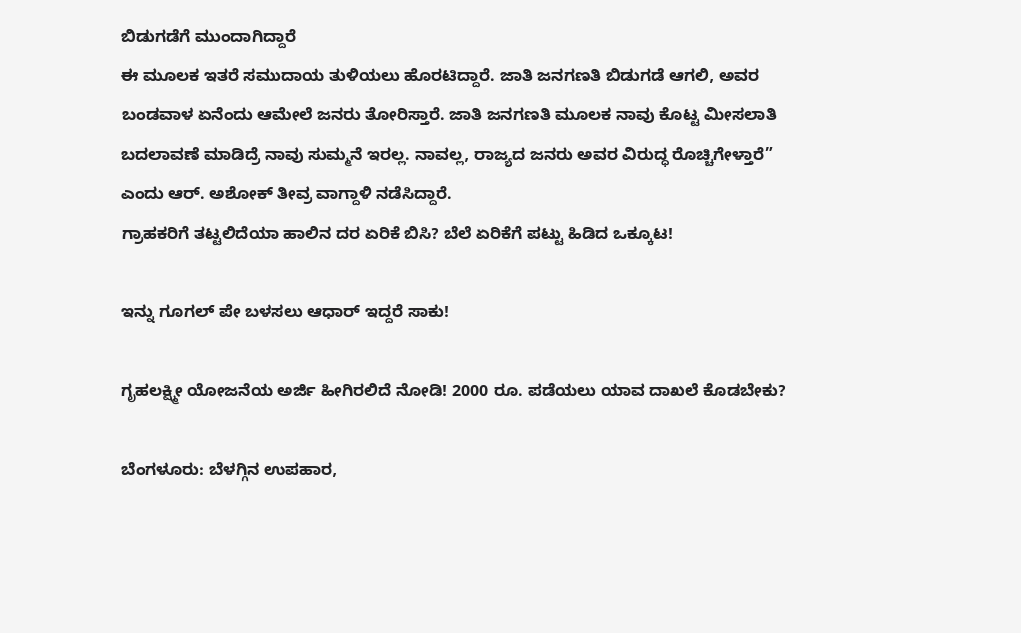ಬಿಡುಗಡೆಗೆ ಮುಂದಾಗಿದ್ದಾರೆ
ಈ ಮೂಲಕ ಇತರೆ ಸಮುದಾಯ ತುಳಿಯಲು ಹೊರಟಿದ್ದಾರೆ. ಜಾತಿ ಜನಗಣತಿ ಬಿಡುಗಡೆ ಆಗಲಿ, ಅವರ ಬಂಡವಾಳ ಏನೆಂದು ಆಮೇಲೆ ಜನರು ತೋರಿಸ್ತಾರೆ. ಜಾತಿ ಜನಗಣತಿ ಮೂಲಕ ನಾವು ಕೊಟ್ಟ ಮೀಸಲಾತಿ ಬದಲಾವಣೆ ಮಾಡಿದ್ರೆ ನಾವು ಸುಮ್ಮನೆ ಇರಲ್ಲ. ನಾವಲ್ಲ, ರಾಜ್ಯದ ಜನರು ಅವರ ವಿರುದ್ಧ ರೊಚ್ಚಿಗೇಳ್ತಾರೆ” ಎಂದು ಆರ್. ಅಶೋಕ್ ತೀವ್ರ ವಾಗ್ದಾಳಿ ನಡೆಸಿದ್ದಾರೆ.
ಗ್ರಾಹಕರಿಗೆ ತಟ್ಟಲಿದೆಯಾ ಹಾಲಿನ ದರ ಏರಿಕೆ ಬಿಸಿ? ಬೆಲೆ ಏರಿಕೆಗೆ ಪಟ್ಟು ಹಿಡಿದ ಒಕ್ಕೂಟ!

ಇನ್ನು ಗೂಗಲ್ ಪೇ ಬಳಸಲು ಆಧಾರ್ ಇದ್ದರೆ ಸಾಕು!

ಗೃಹಲಕ್ಷ್ಮೀ ಯೋಜನೆಯ ಅರ್ಜಿ ಹೀಗಿರಲಿದೆ ನೋಡಿ! 2000 ರೂ. ಪಡೆಯಲು ಯಾವ ದಾಖಲೆ ಕೊಡಬೇಕು?

ಬೆಂಗಳೂರು: ಬೆಳಗ್ಗಿನ ಉಪಹಾರ,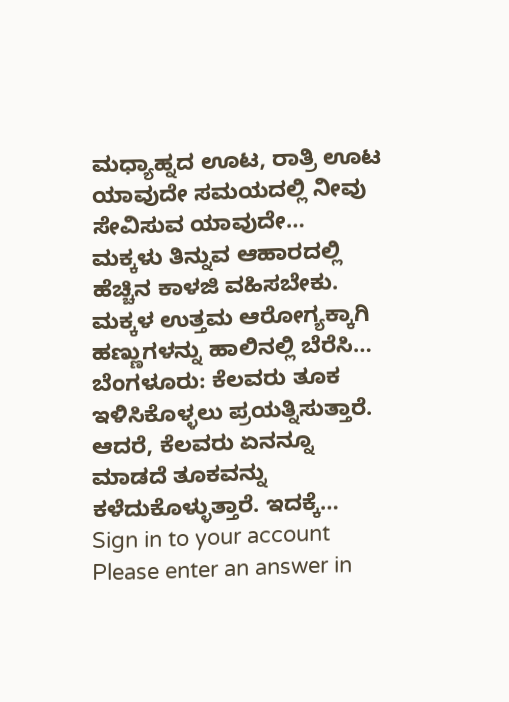ಮಧ್ಯಾಹ್ನದ ಊಟ, ರಾತ್ರಿ ಊಟ ಯಾವುದೇ ಸಮಯದಲ್ಲಿ ನೀವು ಸೇವಿಸುವ ಯಾವುದೇ…
ಮಕ್ಕಳು ತಿನ್ನುವ ಆಹಾರದಲ್ಲಿ ಹೆಚ್ಚಿನ ಕಾಳಜಿ ವಹಿಸಬೇಕು. ಮಕ್ಕಳ ಉತ್ತಮ ಆರೋಗ್ಯಕ್ಕಾಗಿ ಹಣ್ಣುಗಳನ್ನು ಹಾಲಿನಲ್ಲಿ ಬೆರೆಸಿ…
ಬೆಂಗಳೂರು: ಕೆಲವರು ತೂಕ ಇಳಿಸಿಕೊಳ್ಳಲು ಪ್ರಯತ್ನಿಸುತ್ತಾರೆ. ಆದರೆ, ಕೆಲವರು ಏನನ್ನೂ ಮಾಡದೆ ತೂಕವನ್ನು ಕಳೆದುಕೊಳ್ಳುತ್ತಾರೆ. ಇದಕ್ಕೆ…
Sign in to your account
Please enter an answer in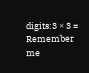digits:3 × 3 =
Remember me